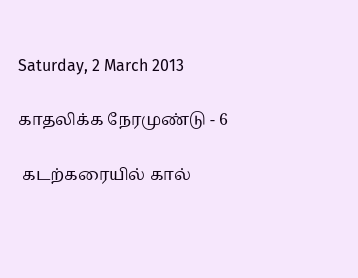Saturday, 2 March 2013

காதலிக்க நேரமுண்டு - 6

 கடற்கரையில் கால்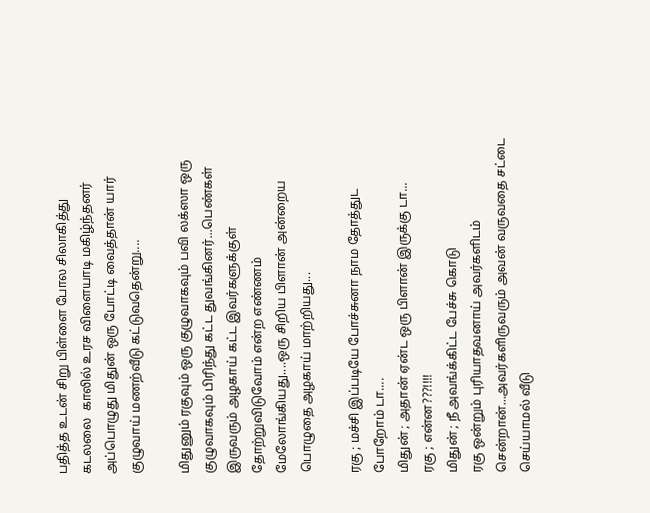பதித்த உடன் சிறு பிள்ளை போல சிலாகித்து கடலலை  காலில் உரச விளையாடி மகிழ்ந்தனர் அப்பொழுது மிதுன் ஒரு போட்டி வைத்தான் யார் குழுவாய் மணற்வீடு கட்டுவதென்று....

மிதுனும் ரகுவும் ஒரு குழுவாகவும் பவி லக்ஸா ஒரு குழுவாகவும் பிரிந்து கட்ட துவங்கினர்...பெண்கள் இருவரும் அழகாய் கட்ட இவர்களுக்குள் தோற்றுவிடுவோம் என்ற எண்ணம் மேலோங்கியது....ஒரு சிறிய பிளான் அன்றைய பொழுதை அழகாய் மாற்றியது...

ரகு ; மச்சி இப்படியே போச்சுனா நாம தோத்துட போறோம் டா....
மிதுன் ; அதான் ஏன்ட ஒரு பிளான் இருக்கு டா...
ரகு ; என்ன???!!!!
மிதுன் ; நீ அவங்க்கிட்ட பேச்சு கொடு
ரகு ஒன்றும் புரியாதவனாய் அவர்களிடம் சென்றான்...அவர்களிருவரும் அவன் வருவதை சட்டை செய்யாமல் வீடு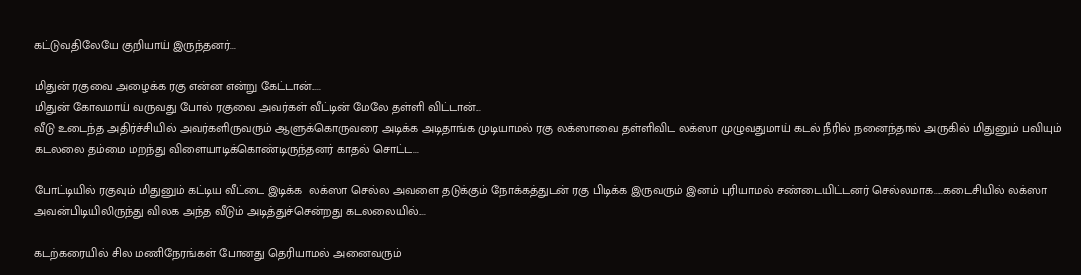கட்டுவதிலேயே குறியாய் இருந்தனர்...

மிதுன் ரகுவை அழைக்க ரகு என்ன என்று கேட்டான்.....
மிதுன் கோவமாய் வருவது போல் ரகுவை அவர்கள் வீட்டின் மேலே தள்ளி விட்டான்...
வீடு உடைந்த அதிர்ச்சியில் அவர்களிருவரும் ஆளுக்கொருவரை அடிக்க அடிதாங்க முடியாமல் ரகு லக்ஸாவை தள்ளிவிட லக்ஸா முழுவதுமாய் கடல் நீரில் நனைந்தால் அருகில் மிதுனும் பவியும் கடலலை தம்மை மறந்து விளையாடிக்கொண்டிருந்தனர் காதல் சொட்ட...

போட்டியில் ரகுவும் மிதுனும் கட்டிய வீட்டை இடிக்க  லக்ஸா செல்ல அவளை தடுக்கும் நோக்கத்துடன் ரகு பிடிக்க இருவரும் இனம் புரியாமல் சண்டையிட்டனர் செல்லமாக.....கடைசியில் லக்ஸா அவன்பிடியிலிருந்து விலக அந்த வீடும் அடித்துச்சென்றது கடலலையில்....

கடற்கரையில் சில மணிநேரங்கள் போனது தெரியாமல் அனைவரும்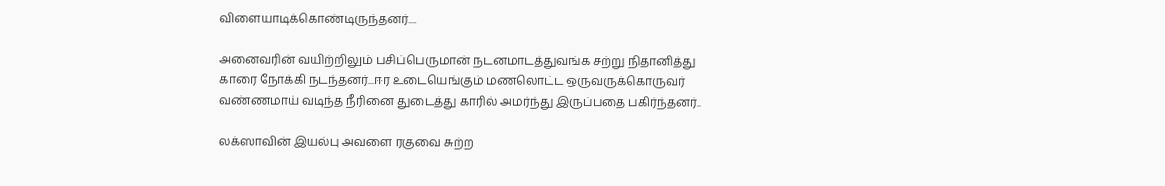விளையாடிக்கொண்டிருந்தனர்....

அனைவரின் வயிற்றிலும் பசிப்பெருமான் நடனமாடத்துவங்க சற்று நிதானித்து காரை நோக்கி நடந்தனர்...ஈர உடையெங்கும் மணலொட்ட ஒருவருக்கொருவர் வண்ணமாய் வடிந்த நீரினை துடைத்து காரில் அமர்ந்து இருப்பதை பகிர்ந்தனர்..

லக்ஸாவின் இயல்பு அவளை ரகுவை சுற்ற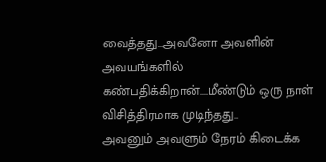வைத்தது...அவனோ அவளின் அவயங்களில் கண்பதிக்கிறான்....மீண்டும் ஒரு நாள் விசித்திரமாக முடிந்தது..
அவனும் அவளும் நேரம் கிடைக்க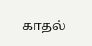காதல்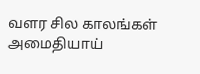வளர சில காலங்கள் அமைதியாய்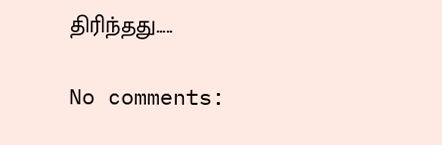திரிந்தது.....

No comments: